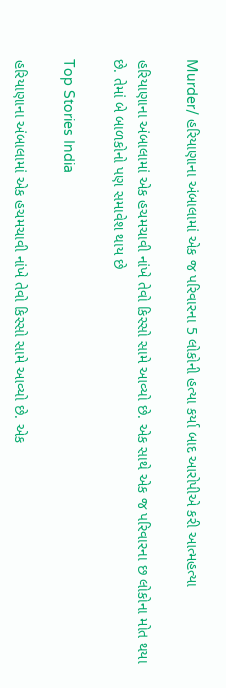Murder/ હરિયાણાના અંબાલામાં એક જ પરિવારના 5 લોકોની હત્યા કર્યા બાદ આરોપીએ કરી આત્મહત્યા

હરિયાણાના અંબાલામાં એક હચમચાવી નાંખે તેવો કિસ્સો સામે આવ્યો છે. એક સાથે એક જ પરિવારના છ લોકોના મોત થયા છે. તેમાં બે બાળકોનો પણ સમાવેશ થાય છે

Top Stories India

હરિયાણાના અંબાલામાં એક હચમચાવી નાંખે તેવો કિસ્સો સામે આવ્યો છે. એક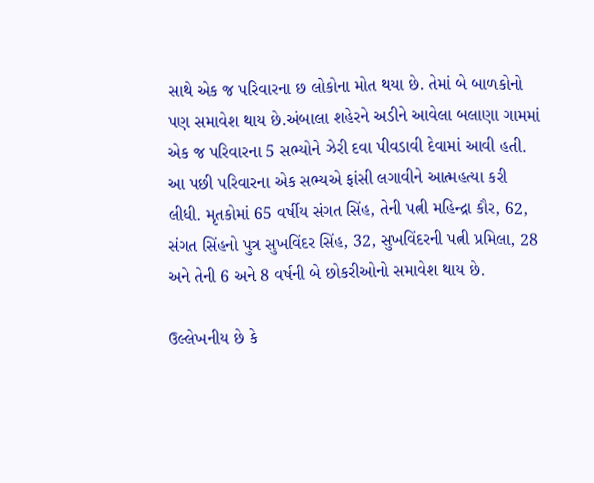સાથે એક જ પરિવારના છ લોકોના મોત થયા છે. તેમાં બે બાળકોનો પણ સમાવેશ થાય છે.અંબાલા શહેરને અડીને આવેલા બલાણા ગામમાં એક જ પરિવારના 5 સભ્યોને ઝેરી દવા પીવડાવી દેવામાં આવી હતી. આ પછી પરિવારના એક સભ્યએ ફાંસી લગાવીને આત્મહત્યા કરી લીધી. મૃતકોમાં 65 વર્ષીય સંગત સિંહ, તેની પત્ની મહિન્દ્રા કૌર, 62, સંગત સિંહનો પુત્ર સુખવિંદર સિંહ, 32, સુખવિંદરની પત્ની પ્રમિલા, 28 અને તેની 6 અને 8 વર્ષની બે છોકરીઓનો સમાવેશ થાય છે.

ઉલ્લેખનીય છે કે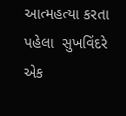આત્મહત્યા કરતા પહેલા  સુખવિંદરે એક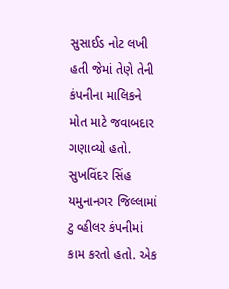સુસાઈડ નોટ લખી હતી જેમાં તેણે તેની કંપનીના માલિકને મોત માટે જવાબદાર ગણાવ્યો હતો. સુખવિંદર સિંહ યમુનાનગર જિલ્લામાં ટુ વ્હીલર કંપનીમાં કામ કરતો હતો. એક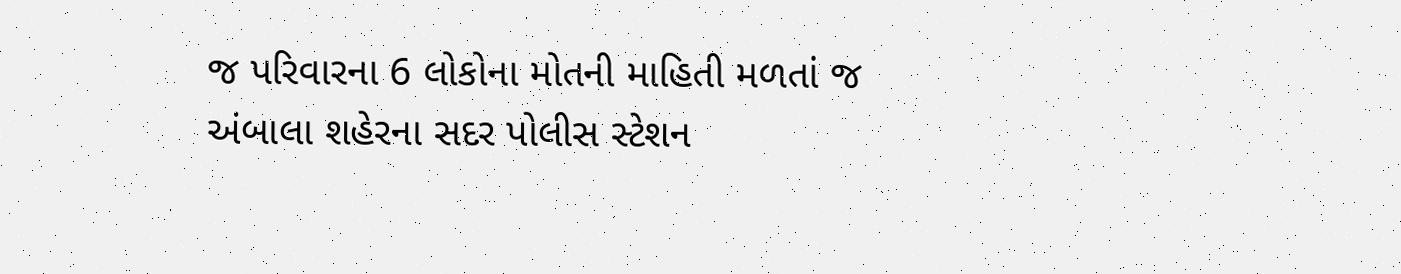જ પરિવારના 6 લોકોના મોતની માહિતી મળતાં જ અંબાલા શહેરના સદર પોલીસ સ્ટેશન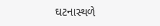ઘટનાસ્થળે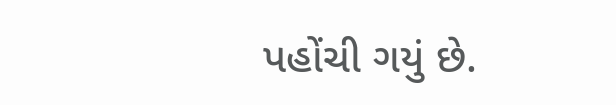પહોંચી ગયું છે.